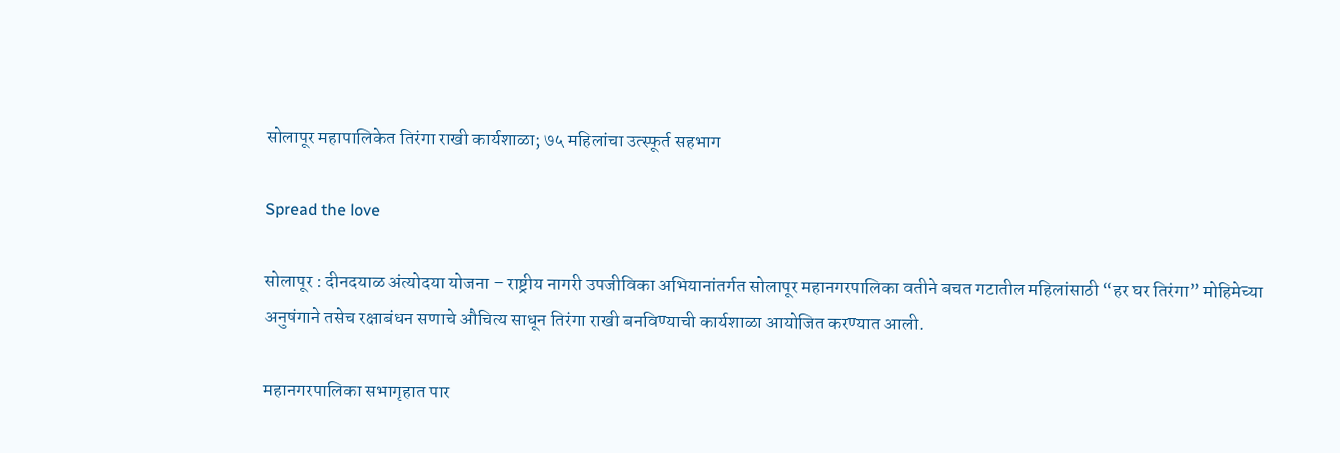सोलापूर महापालिकेत तिरंगा राखी कार्यशाळा; ७५ महिलांचा उत्स्फूर्त सहभाग

Spread the love

सोलापूर : दीनदयाळ अंत्योदया योजना – राष्ट्रीय नागरी उपजीविका अभियानांतर्गत सोलापूर महानगरपालिका वतीने बचत गटातील महिलांसाठी “हर घर तिरंगा” मोहिमेच्या अनुषंगाने तसेच रक्षाबंधन सणाचे औचित्य साधून तिरंगा राखी बनविण्याची कार्यशाळा आयोजित करण्यात आली.

महानगरपालिका सभागृहात पार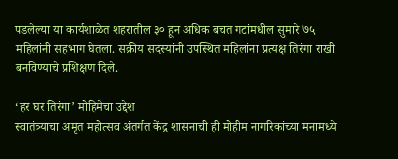पडलेल्या या कार्यशाळेत शहरातील ३० हून अधिक बचत गटांमधील सुमारे ७५ महिलांनी सहभाग घेतला. सक्रीय सदस्यांनी उपस्थित महिलांना प्रत्यक्ष तिरंगा राखी बनविण्याचे प्रशिक्षण दिले.

‘हर घर तिरंगा’ मोहिमेचा उद्देश
स्वातंत्र्याचा अमृत महोत्सव अंतर्गत केंद्र शासनाची ही मोहीम नागरिकांच्या मनामध्ये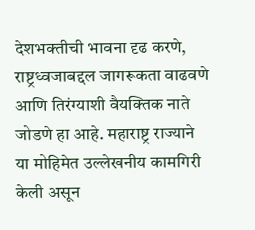देशभक्तीची भावना दृढ करणे, राष्ट्रध्वजाबद्दल जागरूकता वाढवणे आणि तिरंग्याशी वैयक्तिक नाते जोडणे हा आहे. महाराष्ट्र राज्याने या मोहिमेत उल्लेखनीय कामगिरी केली असून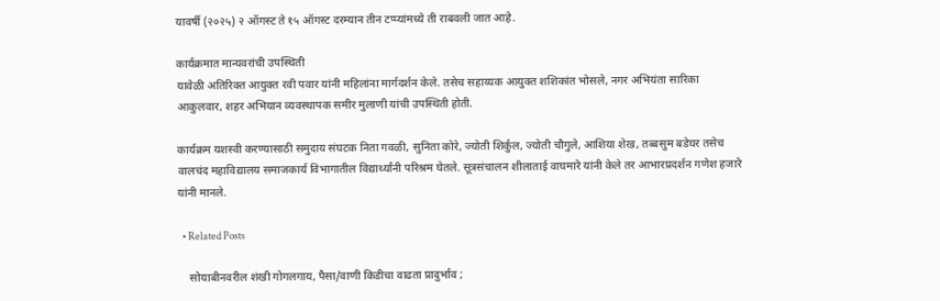यावर्षी (२०२५) २ ऑगस्ट ते १५ ऑगस्ट दरम्यान तीन टप्प्यांमध्ये ती राबवली जात आहे.

कार्यक्रमात मान्यवरांची उपस्थिती
यावेळी अतिरिक्त आयुक्त रवी पवार यांनी महिलांना मार्गदर्शन केले. तसेच सहाय्यक आयुक्त शशिकांत भोसले, नगर अभियंता सारिका आकुलवार, शहर अभियान व्यवस्थापक समीर मुलाणी यांची उपस्थिती होती.

कार्यक्रम यशस्वी करण्यासाठी समुदाय संघटक निता गवळी, सुनिता कोरे, ज्योती शिर्कुल, ज्योती चौगुले, आशिया शेख, तब्बसुम बडेघर तसेच वालचंद महाविद्यालय समाजकार्य विभागातील विद्यार्थ्यांनी परिश्रम घेतले. सूत्रसंचालन शीलाताई वाघमारे यांनी केले तर आभारप्रदर्शन गणेश हजारे यांनी मानले.

  • Related Posts

    सोयाबीनवरील शंखी गोगलगाय, पैसा/वाणी किडीचा वाढता प्रादुर्भाव ;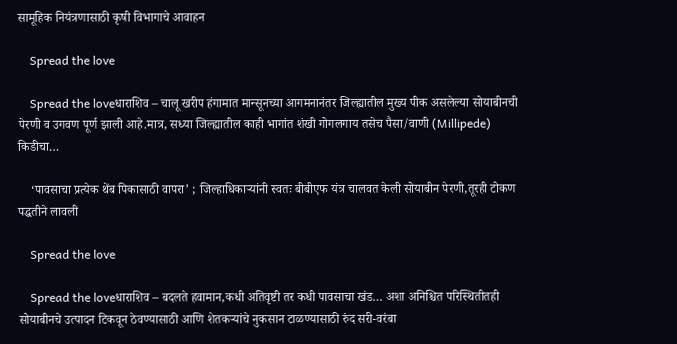सामूहिक नियंत्रणासाठी कृषी विभागाचे आवाहन

    Spread the love

    Spread the loveधाराशिव – चालू खरीप हंगामात मान्सूनच्या आगमनानंतर जिल्ह्यातील मुख्य पीक असलेल्या सोयाबीनची पेरणी व उगवण पूर्ण झाली आहे.मात्र, सध्या जिल्ह्यातील काही भागांत शंखी गोगलगाय तसेच पैसा/वाणी (Millipede) किडीचा…

    ‘पावसाचा प्रत्येक थेंब पिकासाठी वापरा’ ; जिल्हाधिकाऱ्यांनी स्वतः बीबीएफ यंत्र चालवत केली सोयाबीन पेरणी,तूरही टोकण पद्धतीने लावली

    Spread the love

    Spread the loveधाराशिव – बदलते हवामान,कधी अतिवृष्टी तर कधी पावसाचा खंड… अशा अनिश्चित परिस्थितीतही सोयाबीनचे उत्पादन टिकवून ठेवण्यासाठी आणि शेतकऱ्यांचे नुकसान टाळण्यासाठी रुंद सरी-वरंबा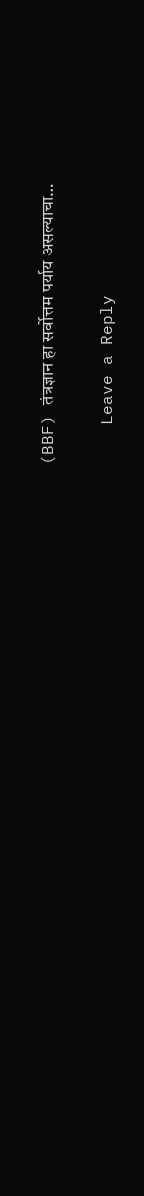(BBF) तंत्रज्ञान हा सर्वोत्तम पर्याय असल्याचा…

    Leave a Reply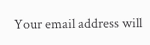Your email address will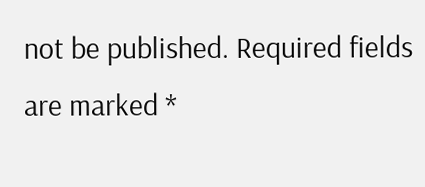not be published. Required fields are marked *